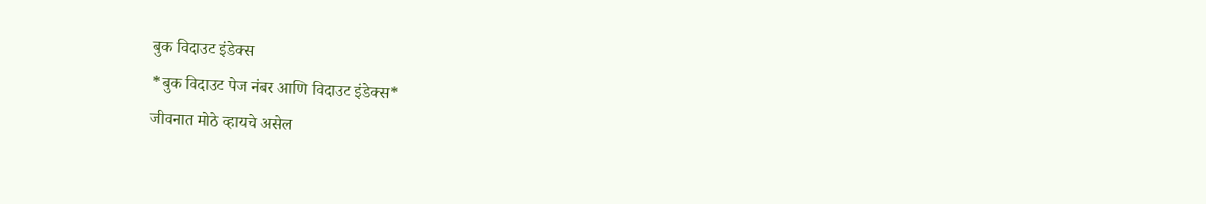बुक विदाउट इंडेक्स
*बुक विदाउट पेज नंबर आणि विदाउट इंडेक्स*
जीवनात मोठे व्हायचे असेल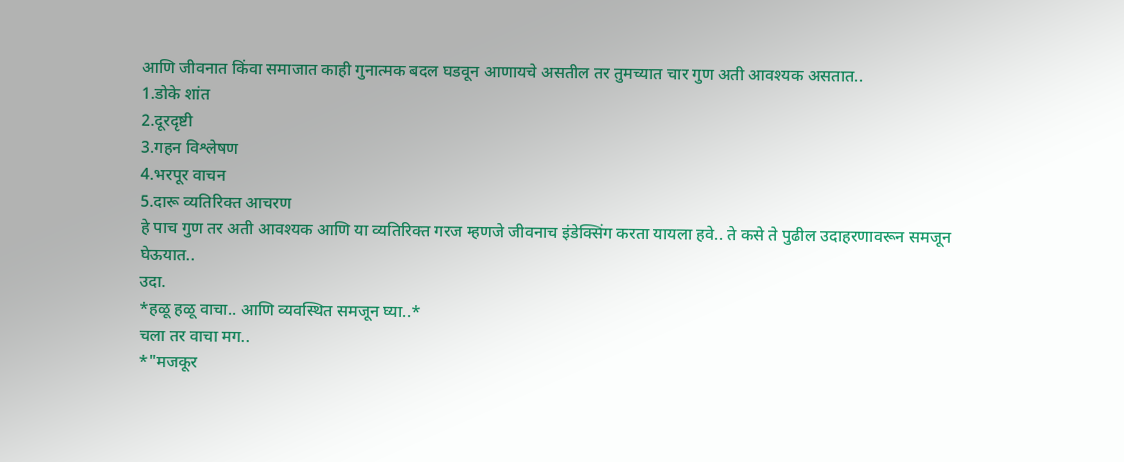आणि जीवनात किंवा समाजात काही गुनात्मक बदल घडवून आणायचे असतील तर तुमच्यात चार गुण अती आवश्यक असतात..
1.डोके शांत
2.दूरदृष्टी
3.गहन विश्लेषण
4.भरपूर वाचन
5.दारू व्यतिरिक्त आचरण
हे पाच गुण तर अती आवश्यक आणि या व्यतिरिक्त गरज म्हणजे जीवनाच इंडेक्सिंग करता यायला हवे.. ते कसे ते पुढील उदाहरणावरून समजून घेऊयात..
उदा.
*हळू हळू वाचा.. आणि व्यवस्थित समजून घ्या..*
चला तर वाचा मग..
*"मजकूर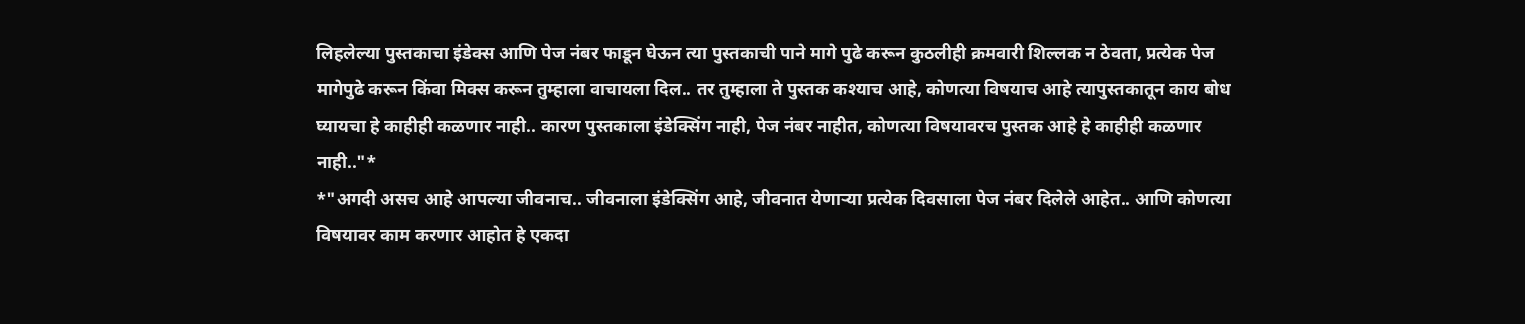लिहलेल्या पुस्तकाचा इंडेक्स आणि पेज नंबर फाडून घेऊन त्या पुस्तकाची पाने मागे पुढे करून कुठलीही क्रमवारी शिल्लक न ठेवता, प्रत्येक पेज मागेपुढे करून किंवा मिक्स करून तुम्हाला वाचायला दिल.. तर तुम्हाला ते पुस्तक कश्याच आहे, कोणत्या विषयाच आहे त्यापुस्तकातून काय बोध घ्यायचा हे काहीही कळणार नाही.. कारण पुस्तकाला इंडेक्सिंग नाही, पेज नंबर नाहीत, कोणत्या विषयावरच पुस्तक आहे हे काहीही कळणार नाही.."*
*"अगदी असच आहे आपल्या जीवनाच.. जीवनाला इंडेक्सिंग आहे, जीवनात येणाऱ्या प्रत्येक दिवसाला पेज नंबर दिलेले आहेत.. आणि कोणत्या विषयावर काम करणार आहोत हे एकदा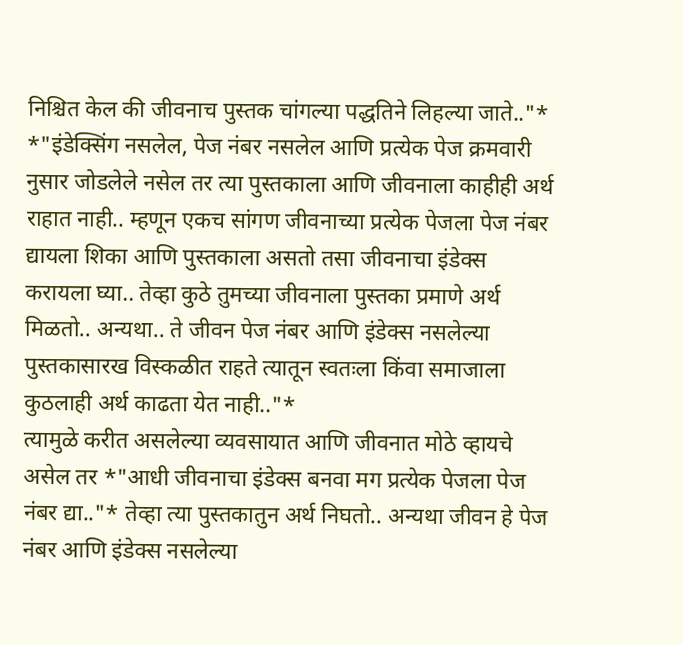निश्चित केल की जीवनाच पुस्तक चांगल्या पद्धतिने लिहल्या जाते.."*
*"इंडेक्सिंग नसलेल, पेज नंबर नसलेल आणि प्रत्येक पेज क्रमवारी नुसार जोडलेले नसेल तर त्या पुस्तकाला आणि जीवनाला काहीही अर्थ राहात नाही.. म्हणून एकच सांगण जीवनाच्या प्रत्येक पेजला पेज नंबर द्यायला शिका आणि पुस्तकाला असतो तसा जीवनाचा इंडेक्स करायला घ्या.. तेव्हा कुठे तुमच्या जीवनाला पुस्तका प्रमाणे अर्थ मिळतो.. अन्यथा.. ते जीवन पेज नंबर आणि इंडेक्स नसलेल्या पुस्तकासारख विस्कळीत राहते त्यातून स्वतःला किंवा समाजाला कुठलाही अर्थ काढता येत नाही.."*
त्यामुळे करीत असलेल्या व्यवसायात आणि जीवनात मोठे व्हायचे असेल तर *"आधी जीवनाचा इंडेक्स बनवा मग प्रत्येक पेजला पेज नंबर द्या.."* तेव्हा त्या पुस्तकातुन अर्थ निघतो.. अन्यथा जीवन हे पेज नंबर आणि इंडेक्स नसलेल्या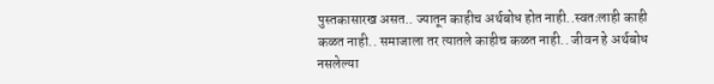पुस्तकासारख असत.. ज्यातून काहीच अर्थबोध होत नाही..स्वतःलाही काही कळत नाही.. समाजाला तर त्यातले काहीच कळत नाही.. जीवन हे अर्थबोध नसलेल्या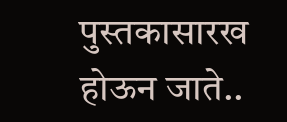पुस्तकासारख होऊन जाते..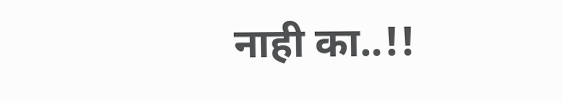नाही का..!!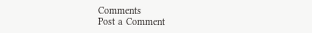Comments
Post a Comment